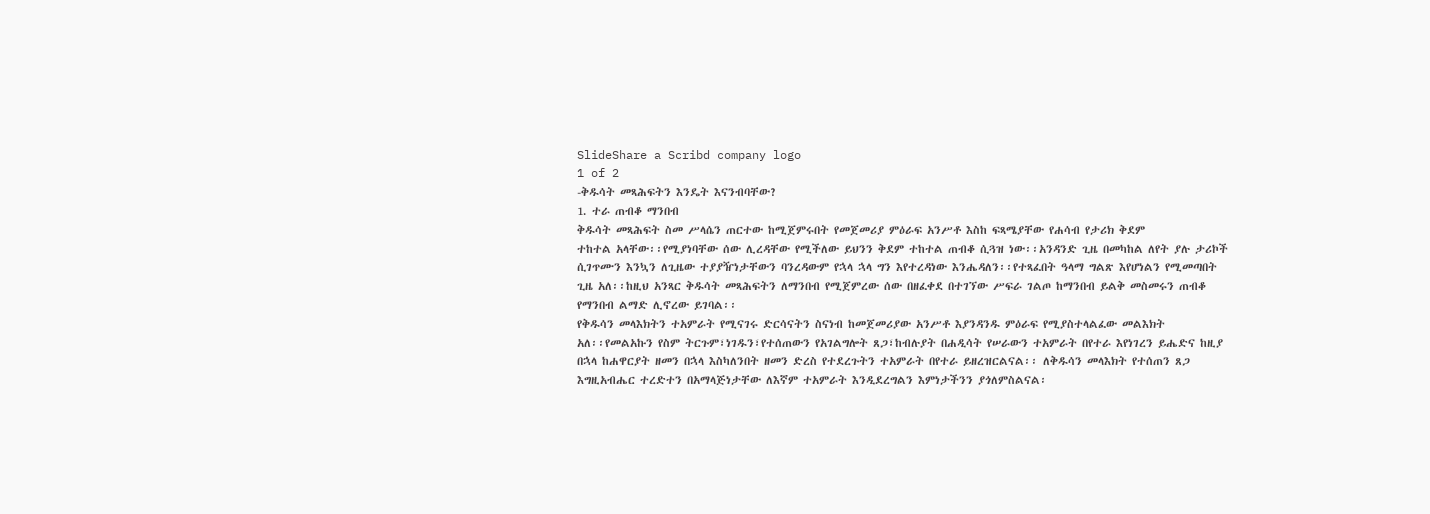SlideShare a Scribd company logo
1 of 2
-ቅዱሳት መጻሕፍትን እንዴት እናንብባቸው?
1. ተራ ጠብቆ ማንበብ
ቅዱሳት መጻሕፍት ስመ ሥላሴን ጠርተው ከሚጀምሩበት የመጀመሪያ ምዕራፍ አንሥቶ እስከ ፍጻሜያቸው የሐሳብ የታሪክ ቅደም
ተከተል አላቸው፡፡የሚያነባቸው ሰው ሊረዳቸው የሚችለው ይህንን ቅደም ተከተል ጠብቆ ሲጓዝ ነው፡፡አንዳንድ ጊዜ በመካከል ለየት ያሉ ታሪኮች
ሲገጥሙን እንኳን ለጊዜው ተያያዥነታቸውን ባንረዳውም የኋላ ኋላ ግን እየተረዳነው እንሔዳለን፡፡የተጻፈበት ዓላማ ግልጽ እየሆነልን የሚመጣበት
ጊዜ አለ፡፡ከዚህ አንጻር ቅዱሳት መጻሕፍትን ለማንበብ የሚጀምረው ሰው በዘፈቀደ በተገኘው ሥፍራ ገልጦ ከማንበብ ይልቅ መስመሩን ጠብቆ
የማንበብ ልማድ ሊኖረው ይገባል፡፡
የቅዱሳን መላእክትን ተአምራት የሚናገሩ ድርሳናትን ስናነብ ከመጀመሪያው አንሥቶ እያንዳንዱ ምዕራፍ የሚያስተላልፈው መልእክት
አለ፡፡የመልአኩን የስም ትርጉም፣ነገዱን፣የተሰጠውን የአገልግሎት ጸጋ፣ከብሉያት በሐዲሳት የሠራውን ተአምራት በየተራ እየነገረን ይሔድና ከዚያ
በኋላ ከሐዋርያት ዘመን በኋላ እስካለንበት ዘመን ድረስ የተደረጉትን ተአምራት በየተራ ይዘረዝርልናል፡፡ ለቅዱሳን መላእክት የተሰጠን ጸጋ
እግዚአብሔር ተረድተን በአማላጅነታቸው ለእኛም ተአምራት እንዲደረግልን እምነታችንን ያጎለምስልናል፡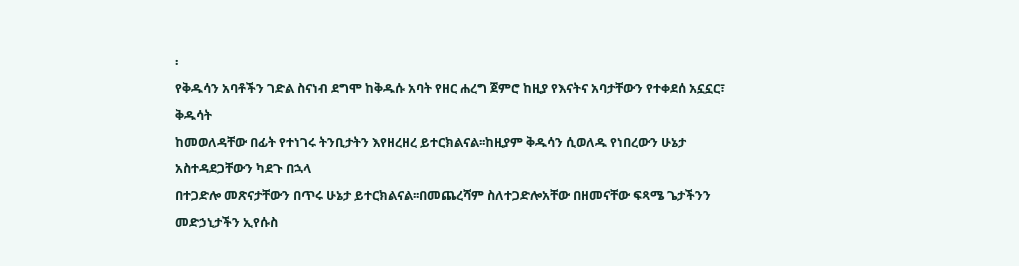፡
የቅዱሳን አባቶችን ገድል ስናነብ ደግሞ ከቅዱሱ አባት የዘር ሐረግ ጀምሮ ከዚያ የእናትና አባታቸውን የተቀደሰ አኗኗር፣ ቅዱሳት
ከመወለዳቸው በፊት የተነገሩ ትንቢታትን እየዘረዘረ ይተርክልናል፡፡ከዚያም ቅዱሳን ሲወለዱ የነበረውን ሁኔታ አስተዳደጋቸውን ካደጉ በኋላ
በተጋድሎ መጽናታቸውን በጥሩ ሁኔታ ይተርክልናል፡፡በመጨረሻም ስለተጋድሎአቸው በዘመናቸው ፍጻሜ ጌታችንን መድኃኒታችን ኢየሱስ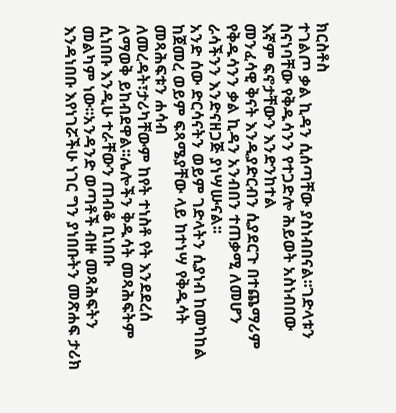ክርስቶስ
ተገልጦ ቃል ኪዳን ሲሰጣቸው ያስነብበናል፡፡ገድላቱን ስናነባቸው የቅዱሳንን የተጋድሎ ሕይወት አስነብበው እኛም ፍኖታቸውን እንድንከተል
መንፈሳዊ ቅናት እንዲያድርብን ሲያደርጉ በተጨማሪም የቅዱሳንን ቃል ኪዳን አንብበን ተጠቃሚ ለመሆን ራሳችንን እንድናዘጋጅ ያነሣሡናል፡፡
አንድ ሰው ድርሳናትን ወይም ገድላትን ሲያነብ ከመካከል ከጀመረ ወይም ፍጻሜያቸው ላይ ከተነሣ የቅዱሳት መጻሕፍቱን ሐሳብ
ለመረዳት፣ታሪካቸውም ከየት ተነስቶ የት እንደደረሰ ለማወቅ ይከብደዋል፡፡ሌሎችን ቅዱሳት መጻሕፍትም ሲነበቡ እንዲሁ ተራቸውን ጠብቆ ቢነበቡ
መልካም ነው፡፡አንዳንድ ወጣቶች ብዙ መጻሕፍትን እንዳነበቡ እየነገሯችሁ ነገር ግን ያነበቡትን መጽሐፍ ታሪክ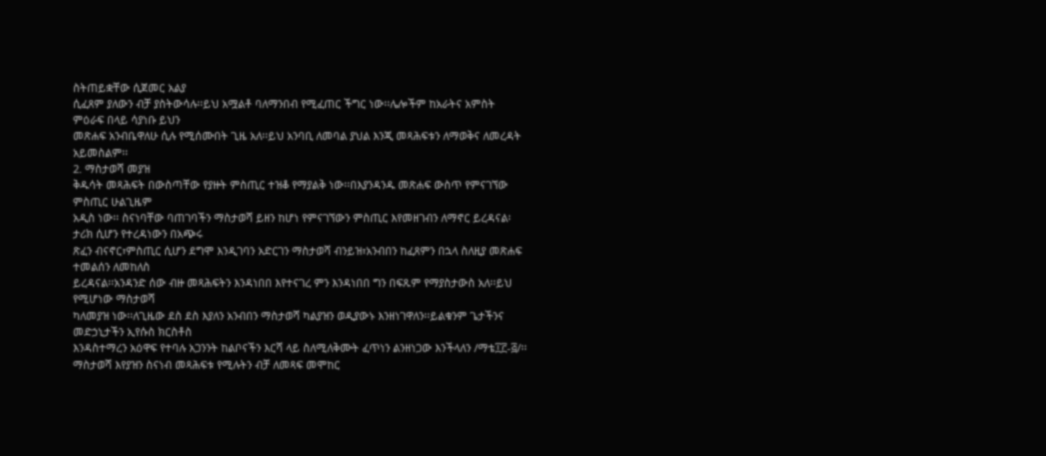ስትጠይቋቸው ሲጀመር አልያ
ሲፈጸም ያለውን ብቻ ያስትውሳሉ፡፡ይህ አሟልቶ ባለማንበብ የሚፈጠር ችግር ነው፡፡ሌሎችም ከአራትና አምስት ምዕራፍ በላይ ሳያነቡ ይህን
መጽሐፍ አንብቤዋለሁ ሲሉ የሚሰሙበት ጊዜ አለ፡፡ይህ አንባቢ ለመባል ያህል እንጂ መጻሕፍቱን ለማወቅና ለመረዳት አይመስልም፡፡
2. ማስታወሻ መያዝ
ቅዱሳት መጻሕፍት በውስጣቸው የያዙት ምስጢር ተዝቆ የማያልቅ ነው፡፡በእያንዳንዱ መጽሐፍ ውስጥ የምናገኘው ምስጢር ሁልጊዜም
አዲስ ነው፡፡ ስናነባቸው ባጠገባችን ማስታወሻ ይዘን ከሆነ የምናገኘውን ምስጢር እየመዘገብን ለማኖር ይረዳናል፡ ታሪክ ሲሆን የተረዳነውን በአጭሩ
ጽፈን ብናኖር፣ምስጢር ሲሆን ደግሞ እንዲገባን አድርገን ማስታወሻ ብንይዝ፣አንብበን ከፈጸምን በኋላ ስለዚያ መጽሐፍ ተመልሰን ለመከለስ
ይረዳናል፡፡አንዳንድ ሰው ብዙ መጻሕፍትን እንዳነበበ እየተናገረ ምን እንዳነበበ ግን በፍጹም የማያስታውስ አለ፡፡ይህ የሚሆነው ማስታወሻ
ካለመያዝ ነው፡፡ለጊዜው ደስ ደስ እያለን አንብበን ማስታወሻ ካልያዝን ወዲያውኑ እንዘነገዋለን፡፡ይልቁንም ጌታችንና መድኃኒታችን ኢየሱስ ክርስቶስ
እንዳስተማረን አዕዋፍ የተባሉ አጋንንት ከልቦናችን እርሻ ላይ ስለሚለቅሙት ፈጥነን ልንዘነጋው እንችላለን /ማቴ፲፫-፭/፡፡
ማስታወሻ እየያዝን ስናነብ መጻሕፍቱ የሚሉትን ብቻ ለመጻፍ መሞከር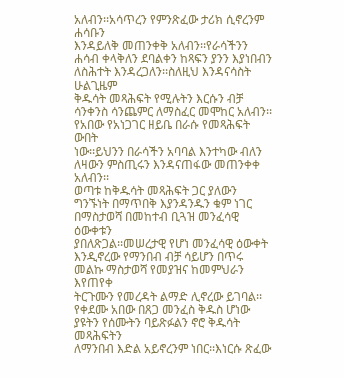አለብን፡፡አሳጥረን የምንጽፈው ታሪክ ሲኖረንም ሐሳቡን
እንዳይለቅ መጠንቀቅ አለብን፡፡የራሳችንን ሐሳብ ቀላቅለን ደባልቀን ከጻፍን ያንን እያነበብን ለስሕተት እንዳረጋለን፡፡ስለዚህ እንዳናሳስት ሁልጊዜም
ቅዱሳት መጻሕፍት የሚሉትን እርሱን ብቻ ሳንቀንስ ሳንጨምር ለማስፈር መሞከር አለብን፡፡የአበው የአነጋገር ዘይቤ በራሱ የመጻሕፍት ውበት
ነው፡፡ይህንን በራሳችን አባባል እንተካው ብለን ለዛውን ምስጢሩን እንዳናጠፋው መጠንቀቀ አለብን፡፡
ወጣቱ ከቅዱሳት መጻሕፍት ጋር ያለውን ግንኙነት በማጥበቅ እያንዳንዱን ቁም ነገር በማስታወሻ በመከተብ ቢጓዝ መንፈሳዊ ዕውቀቱን
ያበለጽጋል፡፡መሠረታዊ የሆነ መንፈሳዊ ዕውቀት እንዲኖረው የማንበብ ብቻ ሳይሆን በጥሩ መልኩ ማስታወሻ የመያዝና ከመምህራን እየጠየቀ
ትርጉሙን የመረዳት ልማድ ሊኖረው ይገባል፡፡የቀደሙ አበው በጸጋ መንፈስ ቅዱስ ሆነው ያዩትን የሰሙትን ባይጽፉልን ኖሮ ቅዱሳት መጻሕፍትን
ለማንበብ እድል አይኖረንም ነበር፡፡እነርሱ ጽፈው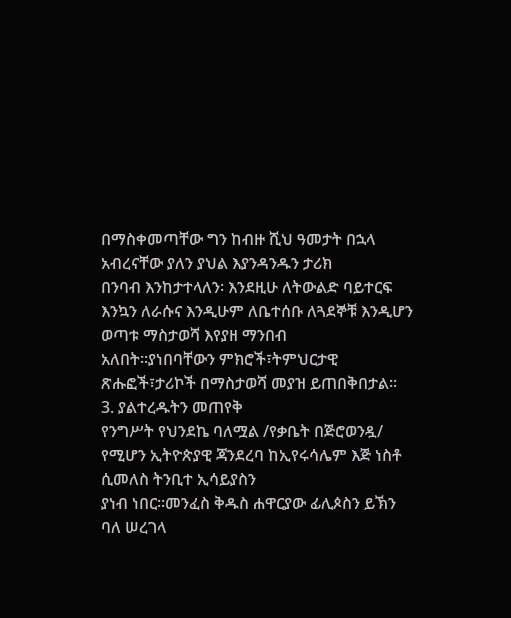በማስቀመጣቸው ግን ከብዙ ሺህ ዓመታት በኋላ አብረናቸው ያለን ያህል እያንዳንዱን ታሪክ
በንባብ እንከታተላለን፡ እንደዚሁ ለትውልድ ባይተርፍ እንኳን ለራሱና እንዲሁም ለቤተሰቡ ለጓደኞቹ እንዲሆን ወጣቱ ማስታወሻ እየያዘ ማንበብ
አለበት፡፡ያነበባቸውን ምክሮች፣ትምህርታዊ ጽሑፎች፣ታሪኮች በማስታወሻ መያዝ ይጠበቅበታል፡፡
3. ያልተረዱትን መጠየቅ
የንግሥት የህንደኬ ባለሟል /የቃቤት በጅሮወንዷ/ የሚሆን ኢትዮጵያዊ ጃንደረባ ከኢየሩሳሌም እጅ ነስቶ ሲመለስ ትንቢተ ኢሳይያስን
ያነብ ነበር፡፡መንፈስ ቅዱስ ሐዋርያው ፊሊጶስን ይኽን ባለ ሠረገላ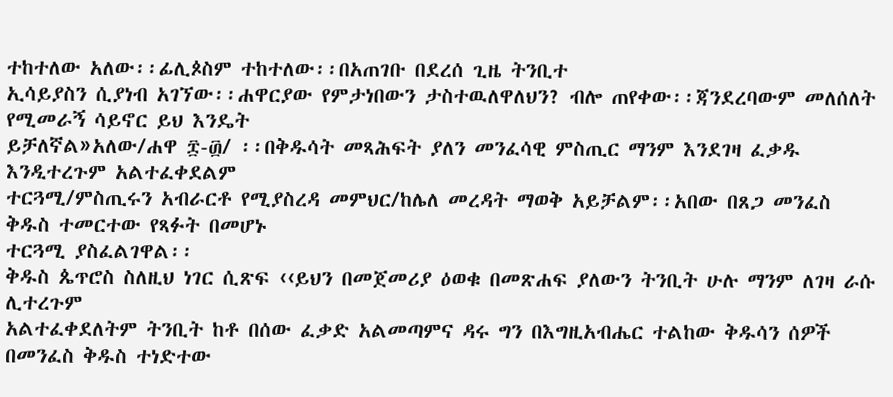ተከተለው አለው፡፡ፊሊጶስም ተከተለው፡፡በአጠገቡ በደረሰ ጊዜ ትንቢተ
ኢሳይያስን ሲያነብ አገኘው፡፡ሐዋርያው የምታነበውን ታስተዉለዋለህን? ብሎ ጠየቀው፡፡ጃንደረባውም መለሰለት የሚመራኝ ሳይኖር ይህ እንዴት
ይቻለኛል»አለው/ሐዋ ፰-፴/ ፡፡በቅዱሳት መጻሕፍት ያለን መንፈሳዊ ምስጢር ማንም እንደገዛ ፈቃዱ እንዲተረጉም አልተፈቀደልም
ተርጓሚ/ምስጢሩን አብራርቶ የሚያስረዳ መምህር/ከሌለ መረዳት ማወቅ አይቻልም፡፡አበው በጸጋ መንፈስ ቅዱስ ተመርተው የጻፉት በመሆኑ
ተርጓሚ ያስፈልገዋል፡፡
ቅዱስ ጴጥሮስ ስለዚህ ነገር ሲጽፍ ‹‹ይህን በመጀመሪያ ዕወቁ በመጽሐፍ ያለውን ትንቢት ሁሉ ማንም ለገዛ ራሱ ሊተረጉም
አልተፈቀደለትም ትንቢት ከቶ በሰው ፈቃድ አልመጣምና ዳሩ ግን በእግዚአብሔር ተልከው ቅዱሳን ሰዎች በመንፈስ ቅዱስ ተነድተው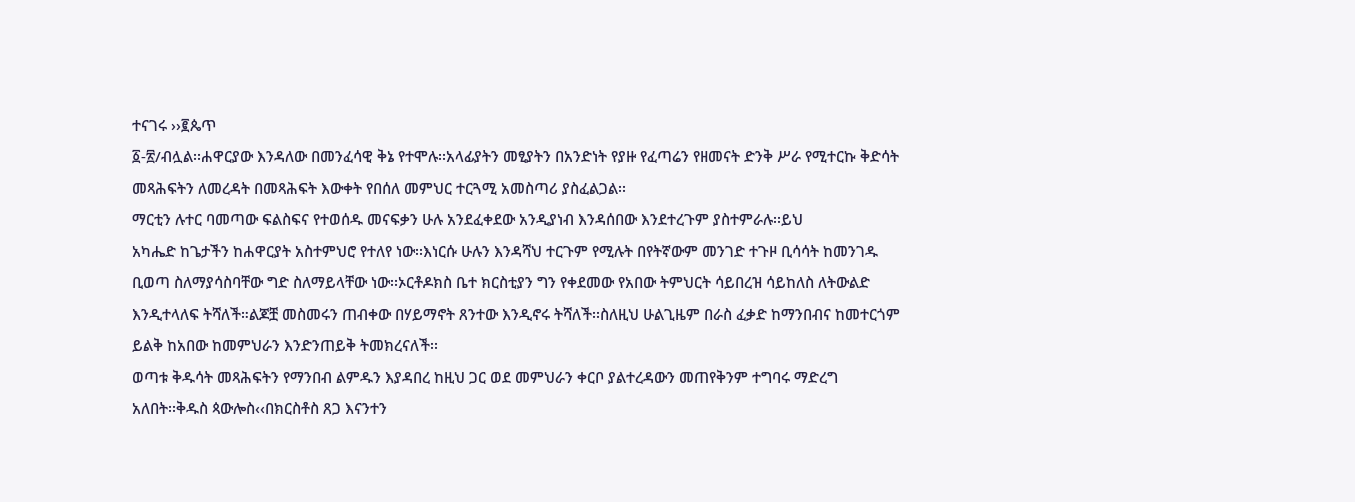ተናገሩ ››፪ጴጥ
፩-፳/ብሏል፡፡ሐዋርያው እንዳለው በመንፈሳዊ ቅኔ የተሞሉ፡፡አላፊያትን መፂያትን በአንድነት የያዙ የፈጣሬን የዘመናት ድንቅ ሥራ የሚተርኩ ቅድሳት
መጻሕፍትን ለመረዳት በመጻሕፍት እውቀት የበሰለ መምህር ተርጓሚ አመስጣሪ ያስፈልጋል፡፡
ማርቲን ሉተር ባመጣው ፍልስፍና የተወሰዱ መናፍቃን ሁሉ አንደፈቀደው አንዲያነብ እንዳሰበው እንደተረጉም ያስተምራሉ፡፡ይህ
አካሔድ ከጌታችን ከሐዋርያት አስተምህሮ የተለየ ነው፡፡እነርሱ ሁሉን እንዳሻህ ተርጉም የሚሉት በየትኛውም መንገድ ተጉዞ ቢሳሳት ከመንገዱ
ቢወጣ ስለማያሳስባቸው ግድ ስለማይላቸው ነው፡፡ኦርቶዶክስ ቤተ ክርስቲያን ግን የቀደመው የአበው ትምህርት ሳይበረዝ ሳይከለስ ለትውልድ
እንዲተላለፍ ትሻለች።ልጆቿ መስመሩን ጠብቀው በሃይማኖት ጸንተው እንዲኖሩ ትሻለች፡፡ስለዚህ ሁልጊዜም በራስ ፈቃድ ከማንበብና ከመተርጎም
ይልቅ ከአበው ከመምህራን እንድንጠይቅ ትመክረናለች፡፡
ወጣቱ ቅዱሳት መጻሕፍትን የማንበብ ልምዱን እያዳበረ ከዚህ ጋር ወደ መምህራን ቀርቦ ያልተረዳውን መጠየቅንም ተግባሩ ማድረግ
አለበት፡፡ቅዱስ ጳውሎስ‹‹በክርስቶስ ጸጋ እናንተን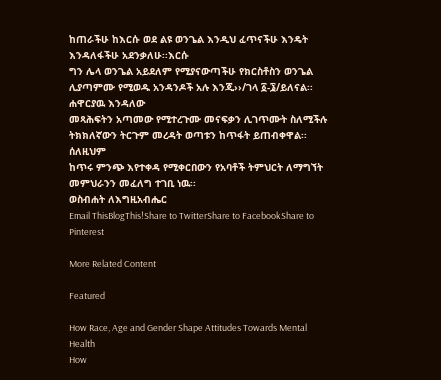ከጠራችሁ ከእርሱ ወደ ልዩ ወንጌል እንዲህ ፈጥናችሁ እንዴት እንዳለፋችሁ አደንቃለሁ፡፡እርሱ
ግን ሌላ ወንጌል አይደለም የሚያናውጣችሁ የክርስቶስን ወንጌል ሊያጣምሙ የሚወዱ አንዳንዶች አሉ እንጂ››/ገላ ፩-፮/ይለናል፡፡ሐዋርያዉ እንዳለው
መጻሕፍትን አጣመው የሚተረጉሙ መናፍቃን ሊገጥሙት ስለሚችሉ ትክክለኛውን ትርጉም መረዳት ወጣቱን ከጥፋት ይጠብቀዋል፡፡ሰለዚህም
ከጥሩ ምንጭ እየተቀዳ የሚቀርበውን የአባቶች ትምህርት ለማግኘት መምህራንን መፈለግ ተገቢ ነዉ፡፡
ወስብሐት ለእግዚአብሔር
Email ThisBlogThis!Share to TwitterShare to FacebookShare to Pinterest

More Related Content

Featured

How Race, Age and Gender Shape Attitudes Towards Mental Health
How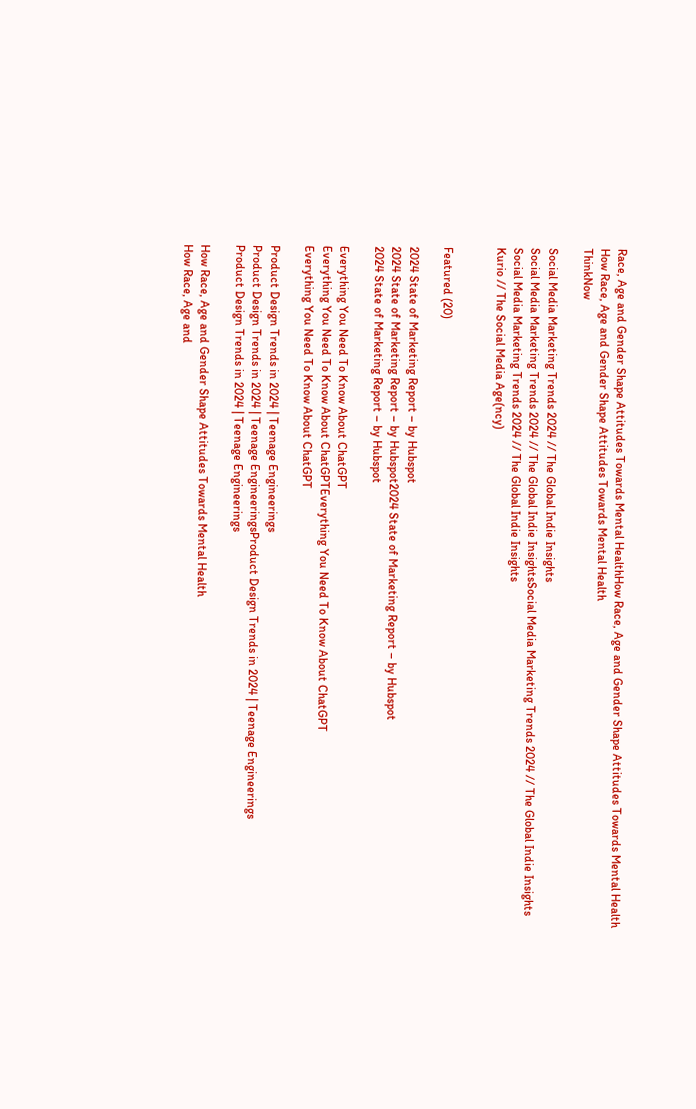Race, Age and Gender Shape Attitudes Towards Mental HealthHow Race, Age and Gender Shape Attitudes Towards Mental Health
How Race, Age and Gender Shape Attitudes Towards Mental Health
ThinkNow

Social Media Marketing Trends 2024 // The Global Indie Insights
Social Media Marketing Trends 2024 // The Global Indie InsightsSocial Media Marketing Trends 2024 // The Global Indie Insights
Social Media Marketing Trends 2024 // The Global Indie Insights
Kurio // The Social Media Age(ncy)


Featured (20)

2024 State of Marketing Report – by Hubspot
2024 State of Marketing Report – by Hubspot2024 State of Marketing Report – by Hubspot
2024 State of Marketing Report – by Hubspot

Everything You Need To Know About ChatGPT
Everything You Need To Know About ChatGPTEverything You Need To Know About ChatGPT
Everything You Need To Know About ChatGPT

Product Design Trends in 2024 | Teenage Engineerings
Product Design Trends in 2024 | Teenage EngineeringsProduct Design Trends in 2024 | Teenage Engineerings
Product Design Trends in 2024 | Teenage Engineerings

How Race, Age and Gender Shape Attitudes Towards Mental Health
How Race, Age and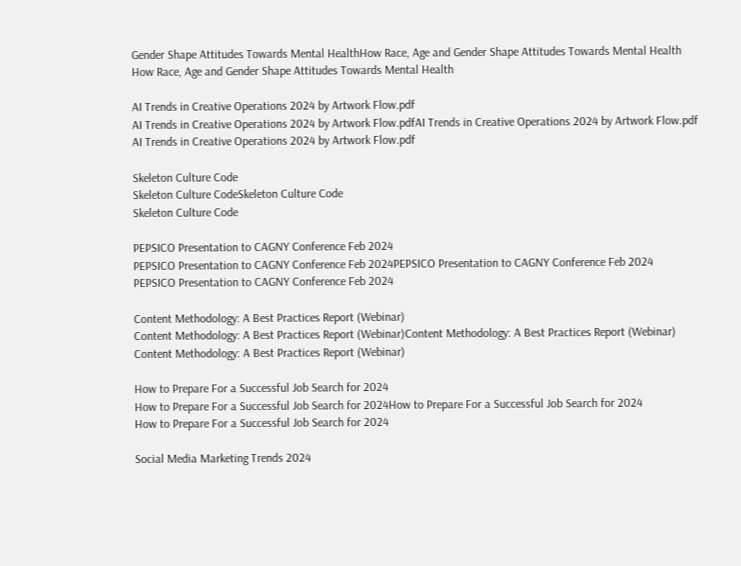Gender Shape Attitudes Towards Mental HealthHow Race, Age and Gender Shape Attitudes Towards Mental Health
How Race, Age and Gender Shape Attitudes Towards Mental Health

AI Trends in Creative Operations 2024 by Artwork Flow.pdf
AI Trends in Creative Operations 2024 by Artwork Flow.pdfAI Trends in Creative Operations 2024 by Artwork Flow.pdf
AI Trends in Creative Operations 2024 by Artwork Flow.pdf

Skeleton Culture Code
Skeleton Culture CodeSkeleton Culture Code
Skeleton Culture Code

PEPSICO Presentation to CAGNY Conference Feb 2024
PEPSICO Presentation to CAGNY Conference Feb 2024PEPSICO Presentation to CAGNY Conference Feb 2024
PEPSICO Presentation to CAGNY Conference Feb 2024

Content Methodology: A Best Practices Report (Webinar)
Content Methodology: A Best Practices Report (Webinar)Content Methodology: A Best Practices Report (Webinar)
Content Methodology: A Best Practices Report (Webinar)

How to Prepare For a Successful Job Search for 2024
How to Prepare For a Successful Job Search for 2024How to Prepare For a Successful Job Search for 2024
How to Prepare For a Successful Job Search for 2024

Social Media Marketing Trends 2024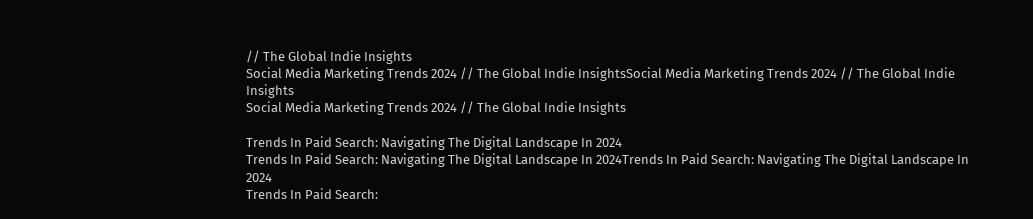// The Global Indie Insights
Social Media Marketing Trends 2024 // The Global Indie InsightsSocial Media Marketing Trends 2024 // The Global Indie Insights
Social Media Marketing Trends 2024 // The Global Indie Insights

Trends In Paid Search: Navigating The Digital Landscape In 2024
Trends In Paid Search: Navigating The Digital Landscape In 2024Trends In Paid Search: Navigating The Digital Landscape In 2024
Trends In Paid Search: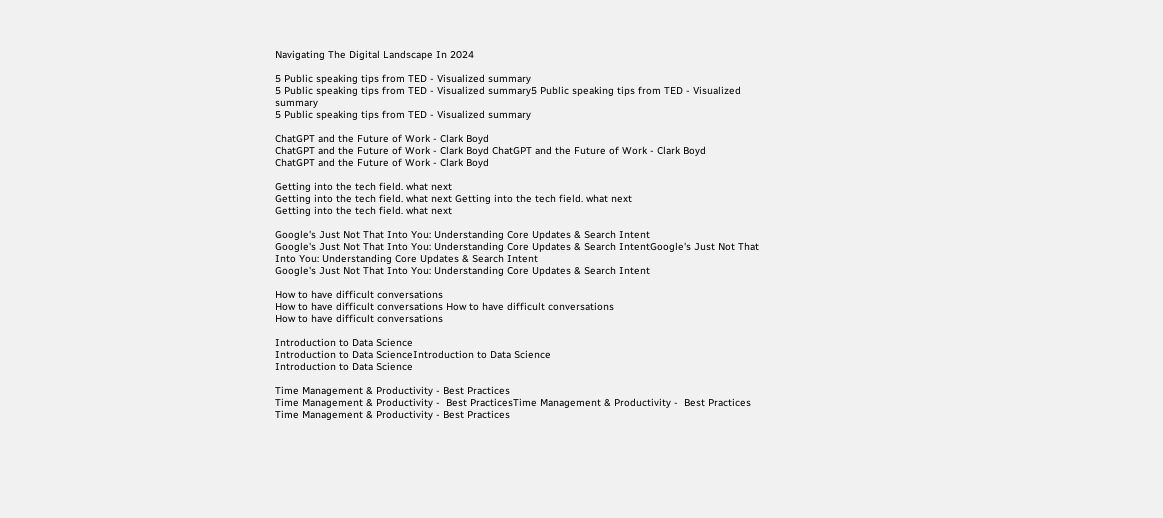Navigating The Digital Landscape In 2024

5 Public speaking tips from TED - Visualized summary
5 Public speaking tips from TED - Visualized summary5 Public speaking tips from TED - Visualized summary
5 Public speaking tips from TED - Visualized summary

ChatGPT and the Future of Work - Clark Boyd
ChatGPT and the Future of Work - Clark Boyd ChatGPT and the Future of Work - Clark Boyd
ChatGPT and the Future of Work - Clark Boyd

Getting into the tech field. what next
Getting into the tech field. what next Getting into the tech field. what next
Getting into the tech field. what next

Google's Just Not That Into You: Understanding Core Updates & Search Intent
Google's Just Not That Into You: Understanding Core Updates & Search IntentGoogle's Just Not That Into You: Understanding Core Updates & Search Intent
Google's Just Not That Into You: Understanding Core Updates & Search Intent

How to have difficult conversations
How to have difficult conversations How to have difficult conversations
How to have difficult conversations

Introduction to Data Science
Introduction to Data ScienceIntroduction to Data Science
Introduction to Data Science

Time Management & Productivity - Best Practices
Time Management & Productivity -  Best PracticesTime Management & Productivity -  Best Practices
Time Management & Productivity - Best Practices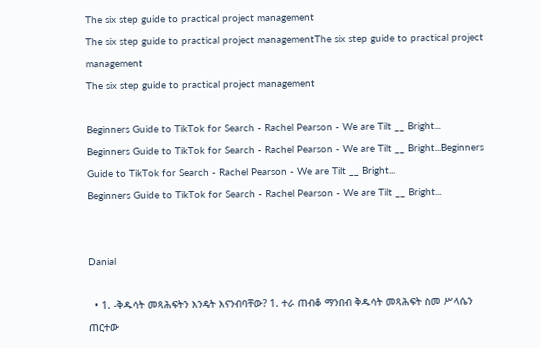The six step guide to practical project management
The six step guide to practical project managementThe six step guide to practical project management
The six step guide to practical project management

Beginners Guide to TikTok for Search - Rachel Pearson - We are Tilt __ Bright...
Beginners Guide to TikTok for Search - Rachel Pearson - We are Tilt __ Bright...Beginners Guide to TikTok for Search - Rachel Pearson - We are Tilt __ Bright...
Beginners Guide to TikTok for Search - Rachel Pearson - We are Tilt __ Bright...


Danial

  • 1. -ቅዱሳት መጻሕፍትን እንዴት እናንብባቸው? 1. ተራ ጠብቆ ማንበብ ቅዱሳት መጻሕፍት ስመ ሥላሴን ጠርተው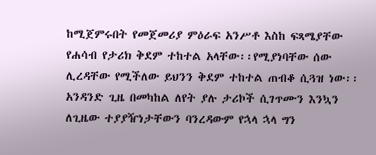ከሚጀምሩበት የመጀመሪያ ምዕራፍ አንሥቶ እስከ ፍጻሜያቸው የሐሳብ የታሪክ ቅደም ተከተል አላቸው፡፡የሚያነባቸው ሰው ሊረዳቸው የሚችለው ይህንን ቅደም ተከተል ጠብቆ ሲጓዝ ነው፡፡አንዳንድ ጊዜ በመካከል ለየት ያሉ ታሪኮች ሲገጥሙን እንኳን ለጊዜው ተያያዥነታቸውን ባንረዳውም የኋላ ኋላ ግን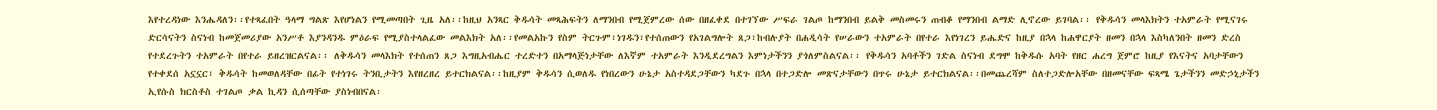እየተረዳነው እንሔዳለን፡፡የተጻፈበት ዓላማ ግልጽ እየሆነልን የሚመጣበት ጊዜ አለ፡፡ከዚህ አንጻር ቅዱሳት መጻሕፍትን ለማንበብ የሚጀምረው ሰው በዘፈቀደ በተገኘው ሥፍራ ገልጦ ከማንበብ ይልቅ መስመሩን ጠብቆ የማንበብ ልማድ ሊኖረው ይገባል፡፡ የቅዱሳን መላእክትን ተአምራት የሚናገሩ ድርሳናትን ስናነብ ከመጀመሪያው አንሥቶ እያንዳንዱ ምዕራፍ የሚያስተላልፈው መልእክት አለ፡፡የመልአኩን የስም ትርጉም፣ነገዱን፣የተሰጠውን የአገልግሎት ጸጋ፣ከብሉያት በሐዲሳት የሠራውን ተአምራት በየተራ እየነገረን ይሔድና ከዚያ በኋላ ከሐዋርያት ዘመን በኋላ እስካለንበት ዘመን ድረስ የተደረጉትን ተአምራት በየተራ ይዘረዝርልናል፡፡ ለቅዱሳን መላእክት የተሰጠን ጸጋ እግዚአብሔር ተረድተን በአማላጅነታቸው ለእኛም ተአምራት እንዲደረግልን እምነታችንን ያጎለምስልናል፡፡ የቅዱሳን አባቶችን ገድል ስናነብ ደግሞ ከቅዱሱ አባት የዘር ሐረግ ጀምሮ ከዚያ የእናትና አባታቸውን የተቀደሰ አኗኗር፣ ቅዱሳት ከመወለዳቸው በፊት የተነገሩ ትንቢታትን እየዘረዘረ ይተርክልናል፡፡ከዚያም ቅዱሳን ሲወለዱ የነበረውን ሁኔታ አስተዳደጋቸውን ካደጉ በኋላ በተጋድሎ መጽናታቸውን በጥሩ ሁኔታ ይተርክልናል፡፡በመጨረሻም ስለተጋድሎአቸው በዘመናቸው ፍጻሜ ጌታችንን መድኃኒታችን ኢየሱስ ክርስቶስ ተገልጦ ቃል ኪዳን ሲሰጣቸው ያስነብበናል፡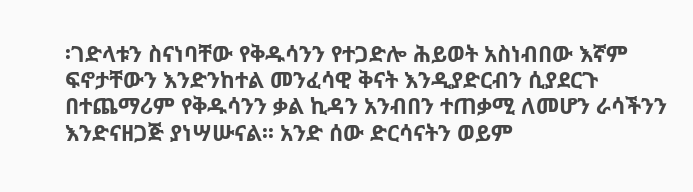፡ገድላቱን ስናነባቸው የቅዱሳንን የተጋድሎ ሕይወት አስነብበው እኛም ፍኖታቸውን እንድንከተል መንፈሳዊ ቅናት እንዲያድርብን ሲያደርጉ በተጨማሪም የቅዱሳንን ቃል ኪዳን አንብበን ተጠቃሚ ለመሆን ራሳችንን እንድናዘጋጅ ያነሣሡናል፡፡ አንድ ሰው ድርሳናትን ወይም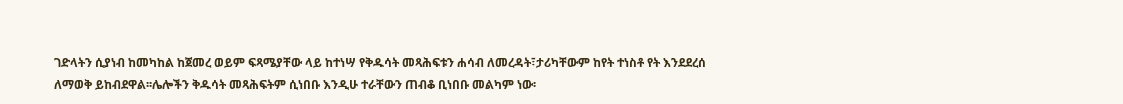ገድላትን ሲያነብ ከመካከል ከጀመረ ወይም ፍጻሜያቸው ላይ ከተነሣ የቅዱሳት መጻሕፍቱን ሐሳብ ለመረዳት፣ታሪካቸውም ከየት ተነስቶ የት እንደደረሰ ለማወቅ ይከብደዋል፡፡ሌሎችን ቅዱሳት መጻሕፍትም ሲነበቡ እንዲሁ ተራቸውን ጠብቆ ቢነበቡ መልካም ነው፡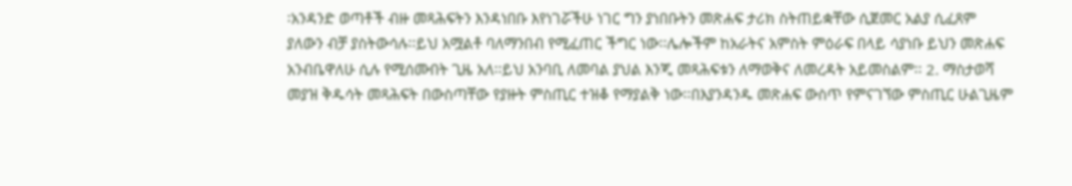፡አንዳንድ ወጣቶች ብዙ መጻሕፍትን እንዳነበቡ እየነገሯችሁ ነገር ግን ያነበቡትን መጽሐፍ ታሪክ ስትጠይቋቸው ሲጀመር አልያ ሲፈጸም ያለውን ብቻ ያስትውሳሉ፡፡ይህ አሟልቶ ባለማንበብ የሚፈጠር ችግር ነው፡፡ሌሎችም ከአራትና አምስት ምዕራፍ በላይ ሳያነቡ ይህን መጽሐፍ አንብቤዋለሁ ሲሉ የሚሰሙበት ጊዜ አለ፡፡ይህ አንባቢ ለመባል ያህል እንጂ መጻሕፍቱን ለማወቅና ለመረዳት አይመስልም፡፡ 2. ማስታወሻ መያዝ ቅዱሳት መጻሕፍት በውስጣቸው የያዙት ምስጢር ተዝቆ የማያልቅ ነው፡፡በእያንዳንዱ መጽሐፍ ውስጥ የምናገኘው ምስጢር ሁልጊዜም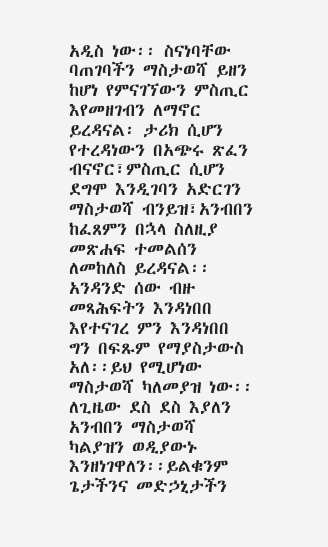አዲስ ነው፡፡ ስናነባቸው ባጠገባችን ማስታወሻ ይዘን ከሆነ የምናገኘውን ምስጢር እየመዘገብን ለማኖር ይረዳናል፡ ታሪክ ሲሆን የተረዳነውን በአጭሩ ጽፈን ብናኖር፣ምስጢር ሲሆን ደግሞ እንዲገባን አድርገን ማስታወሻ ብንይዝ፣አንብበን ከፈጸምን በኋላ ስለዚያ መጽሐፍ ተመልሰን ለመከለስ ይረዳናል፡፡አንዳንድ ሰው ብዙ መጻሕፍትን እንዳነበበ እየተናገረ ምን እንዳነበበ ግን በፍጹም የማያስታውስ አለ፡፡ይህ የሚሆነው ማስታወሻ ካለመያዝ ነው፡፡ለጊዜው ደስ ደስ እያለን አንብበን ማስታወሻ ካልያዝን ወዲያውኑ እንዘነገዋለን፡፡ይልቁንም ጌታችንና መድኃኒታችን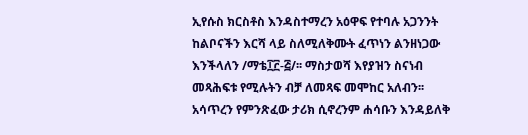ኢየሱስ ክርስቶስ እንዳስተማረን አዕዋፍ የተባሉ አጋንንት ከልቦናችን እርሻ ላይ ስለሚለቅሙት ፈጥነን ልንዘነጋው እንችላለን /ማቴ፲፫-፭/፡፡ ማስታወሻ እየያዝን ስናነብ መጻሕፍቱ የሚሉትን ብቻ ለመጻፍ መሞከር አለብን፡፡አሳጥረን የምንጽፈው ታሪክ ሲኖረንም ሐሳቡን እንዳይለቅ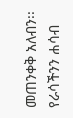መጠንቀቅ አለብን፡፡የራሳችንን ሐሳብ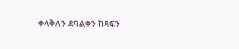ቀላቅለን ደባልቀን ከጻፍን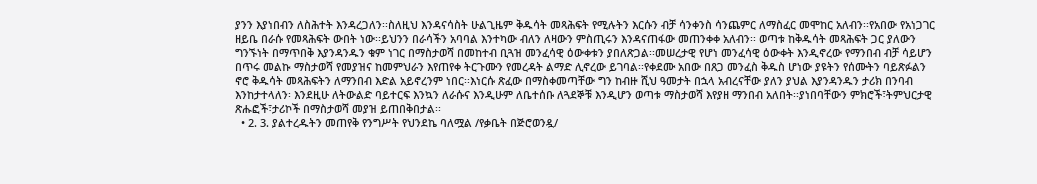ያንን እያነበብን ለስሕተት እንዳረጋለን፡፡ስለዚህ እንዳናሳስት ሁልጊዜም ቅዱሳት መጻሕፍት የሚሉትን እርሱን ብቻ ሳንቀንስ ሳንጨምር ለማስፈር መሞከር አለብን፡፡የአበው የአነጋገር ዘይቤ በራሱ የመጻሕፍት ውበት ነው፡፡ይህንን በራሳችን አባባል እንተካው ብለን ለዛውን ምስጢሩን እንዳናጠፋው መጠንቀቀ አለብን፡፡ ወጣቱ ከቅዱሳት መጻሕፍት ጋር ያለውን ግንኙነት በማጥበቅ እያንዳንዱን ቁም ነገር በማስታወሻ በመከተብ ቢጓዝ መንፈሳዊ ዕውቀቱን ያበለጽጋል፡፡መሠረታዊ የሆነ መንፈሳዊ ዕውቀት እንዲኖረው የማንበብ ብቻ ሳይሆን በጥሩ መልኩ ማስታወሻ የመያዝና ከመምህራን እየጠየቀ ትርጉሙን የመረዳት ልማድ ሊኖረው ይገባል፡፡የቀደሙ አበው በጸጋ መንፈስ ቅዱስ ሆነው ያዩትን የሰሙትን ባይጽፉልን ኖሮ ቅዱሳት መጻሕፍትን ለማንበብ እድል አይኖረንም ነበር፡፡እነርሱ ጽፈው በማስቀመጣቸው ግን ከብዙ ሺህ ዓመታት በኋላ አብረናቸው ያለን ያህል እያንዳንዱን ታሪክ በንባብ እንከታተላለን፡ እንደዚሁ ለትውልድ ባይተርፍ እንኳን ለራሱና እንዲሁም ለቤተሰቡ ለጓደኞቹ እንዲሆን ወጣቱ ማስታወሻ እየያዘ ማንበብ አለበት፡፡ያነበባቸውን ምክሮች፣ትምህርታዊ ጽሑፎች፣ታሪኮች በማስታወሻ መያዝ ይጠበቅበታል፡፡
  • 2. 3. ያልተረዱትን መጠየቅ የንግሥት የህንደኬ ባለሟል /የቃቤት በጅሮወንዷ/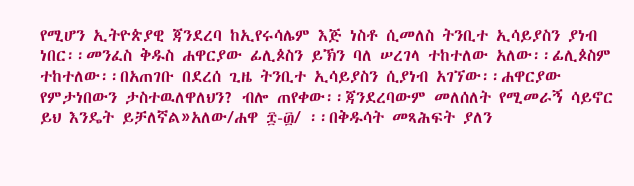የሚሆን ኢትዮጵያዊ ጃንደረባ ከኢየሩሳሌም እጅ ነስቶ ሲመለስ ትንቢተ ኢሳይያስን ያነብ ነበር፡፡መንፈስ ቅዱስ ሐዋርያው ፊሊጶስን ይኽን ባለ ሠረገላ ተከተለው አለው፡፡ፊሊጶስም ተከተለው፡፡በአጠገቡ በደረሰ ጊዜ ትንቢተ ኢሳይያስን ሲያነብ አገኘው፡፡ሐዋርያው የምታነበውን ታስተዉለዋለህን? ብሎ ጠየቀው፡፡ጃንደረባውም መለሰለት የሚመራኝ ሳይኖር ይህ እንዴት ይቻለኛል»አለው/ሐዋ ፰-፴/ ፡፡በቅዱሳት መጻሕፍት ያለን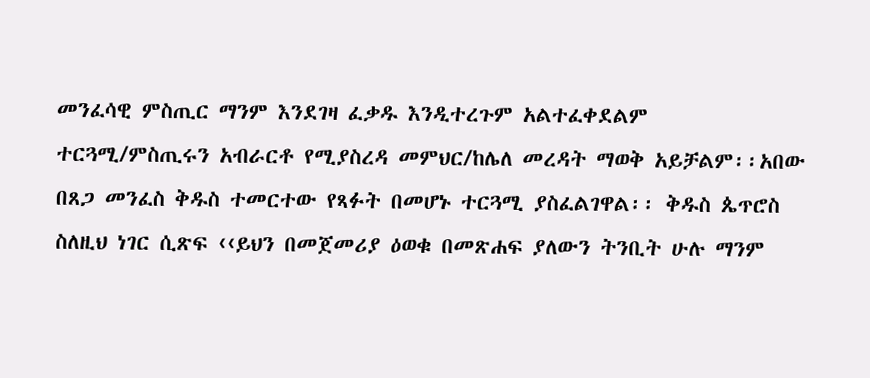መንፈሳዊ ምስጢር ማንም እንደገዛ ፈቃዱ እንዲተረጉም አልተፈቀደልም ተርጓሚ/ምስጢሩን አብራርቶ የሚያስረዳ መምህር/ከሌለ መረዳት ማወቅ አይቻልም፡፡አበው በጸጋ መንፈስ ቅዱስ ተመርተው የጻፉት በመሆኑ ተርጓሚ ያስፈልገዋል፡፡ ቅዱስ ጴጥሮስ ስለዚህ ነገር ሲጽፍ ‹‹ይህን በመጀመሪያ ዕወቁ በመጽሐፍ ያለውን ትንቢት ሁሉ ማንም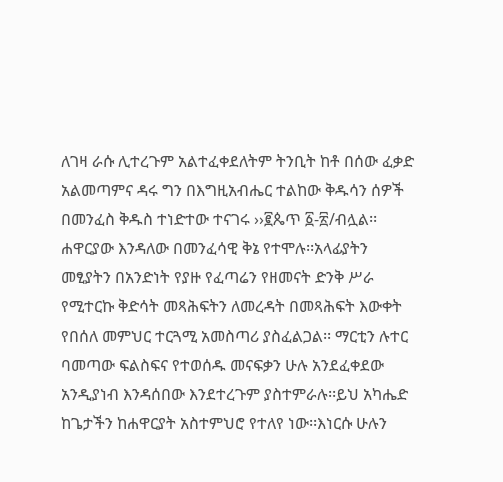ለገዛ ራሱ ሊተረጉም አልተፈቀደለትም ትንቢት ከቶ በሰው ፈቃድ አልመጣምና ዳሩ ግን በእግዚአብሔር ተልከው ቅዱሳን ሰዎች በመንፈስ ቅዱስ ተነድተው ተናገሩ ››፪ጴጥ ፩-፳/ብሏል፡፡ሐዋርያው እንዳለው በመንፈሳዊ ቅኔ የተሞሉ፡፡አላፊያትን መፂያትን በአንድነት የያዙ የፈጣሬን የዘመናት ድንቅ ሥራ የሚተርኩ ቅድሳት መጻሕፍትን ለመረዳት በመጻሕፍት እውቀት የበሰለ መምህር ተርጓሚ አመስጣሪ ያስፈልጋል፡፡ ማርቲን ሉተር ባመጣው ፍልስፍና የተወሰዱ መናፍቃን ሁሉ አንደፈቀደው አንዲያነብ እንዳሰበው እንደተረጉም ያስተምራሉ፡፡ይህ አካሔድ ከጌታችን ከሐዋርያት አስተምህሮ የተለየ ነው፡፡እነርሱ ሁሉን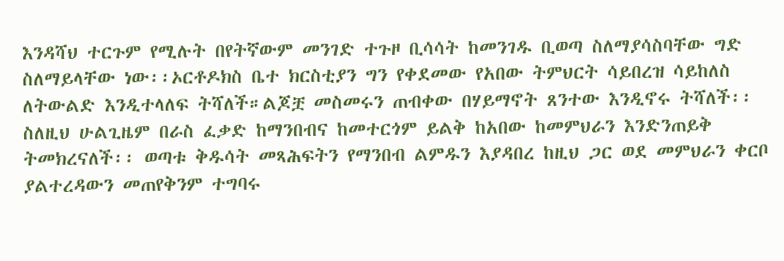እንዳሻህ ተርጉም የሚሉት በየትኛውም መንገድ ተጉዞ ቢሳሳት ከመንገዱ ቢወጣ ስለማያሳስባቸው ግድ ስለማይላቸው ነው፡፡ኦርቶዶክስ ቤተ ክርስቲያን ግን የቀደመው የአበው ትምህርት ሳይበረዝ ሳይከለስ ለትውልድ እንዲተላለፍ ትሻለች።ልጆቿ መስመሩን ጠብቀው በሃይማኖት ጸንተው እንዲኖሩ ትሻለች፡፡ስለዚህ ሁልጊዜም በራስ ፈቃድ ከማንበብና ከመተርጎም ይልቅ ከአበው ከመምህራን እንድንጠይቅ ትመክረናለች፡፡ ወጣቱ ቅዱሳት መጻሕፍትን የማንበብ ልምዱን እያዳበረ ከዚህ ጋር ወደ መምህራን ቀርቦ ያልተረዳውን መጠየቅንም ተግባሩ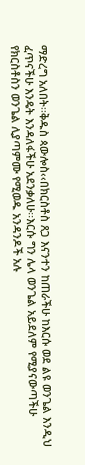ማድረግ አለበት፡፡ቅዱስ ጳውሎስ‹‹በክርስቶስ ጸጋ እናንተን ከጠራችሁ ከእርሱ ወደ ልዩ ወንጌል እንዲህ ፈጥናችሁ እንዴት እንዳለፋችሁ አደንቃለሁ፡፡እርሱ ግን ሌላ ወንጌል አይደለም የሚያናውጣችሁ የክርስቶስን ወንጌል ሊያጣምሙ የሚወዱ አንዳንዶች አሉ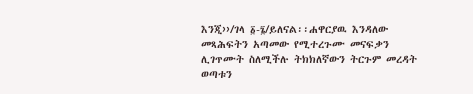እንጂ››/ገላ ፩-፮/ይለናል፡፡ሐዋርያዉ እንዳለው መጻሕፍትን አጣመው የሚተረጉሙ መናፍቃን ሊገጥሙት ስለሚችሉ ትክክለኛውን ትርጉም መረዳት ወጣቱን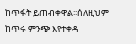ከጥፋት ይጠብቀዋል፡፡ሰለዚህም ከጥሩ ምንጭ እየተቀዳ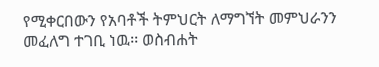የሚቀርበውን የአባቶች ትምህርት ለማግኘት መምህራንን መፈለግ ተገቢ ነዉ፡፡ ወስብሐት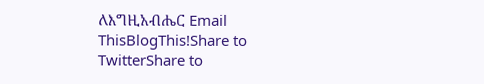ለእግዚአብሔር Email ThisBlogThis!Share to TwitterShare to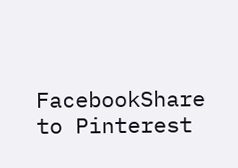FacebookShare to Pinterest